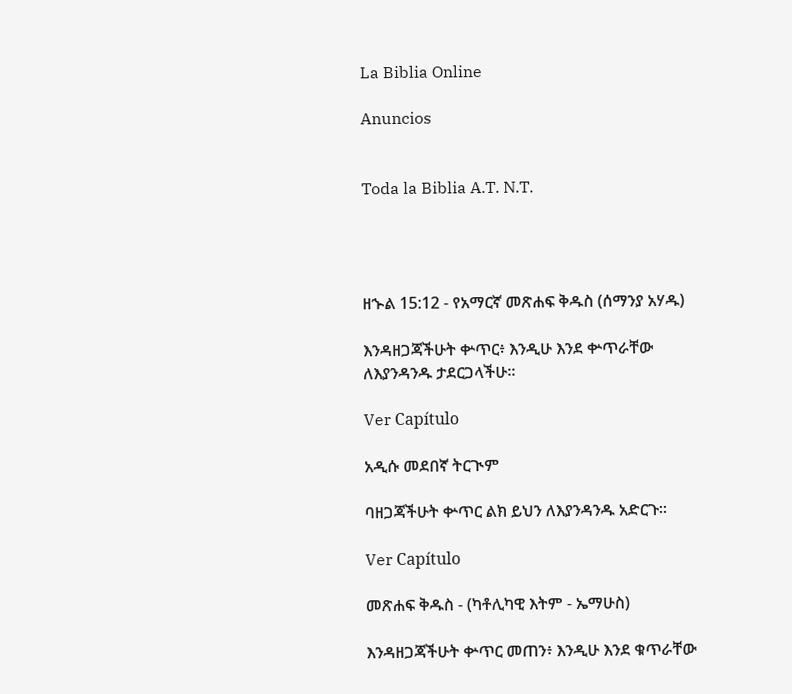La Biblia Online

Anuncios


Toda la Biblia A.T. N.T.




ዘኍል 15:12 - የአማርኛ መጽሐፍ ቅዱስ (ሰማንያ አሃዱ)

እንዳዘጋጃችሁት ቍጥር፥ እንዲሁ እንደ ቍጥራቸው ለእያንዳንዱ ታደርጋላችሁ።

Ver Capítulo

አዲሱ መደበኛ ትርጒም

ባዘጋጃችሁት ቍጥር ልክ ይህን ለእያንዳንዱ አድርጉ።

Ver Capítulo

መጽሐፍ ቅዱስ - (ካቶሊካዊ እትም - ኤማሁስ)

እንዳዘጋጃችሁት ቍጥር መጠን፥ እንዲሁ እንደ ቁጥራቸው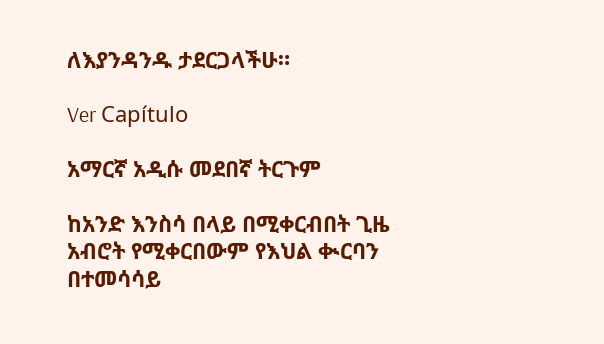ለእያንዳንዱ ታደርጋላችሁ።

Ver Capítulo

አማርኛ አዲሱ መደበኛ ትርጉም

ከአንድ እንስሳ በላይ በሚቀርብበት ጊዜ አብሮት የሚቀርበውም የእህል ቊርባን በተመሳሳይ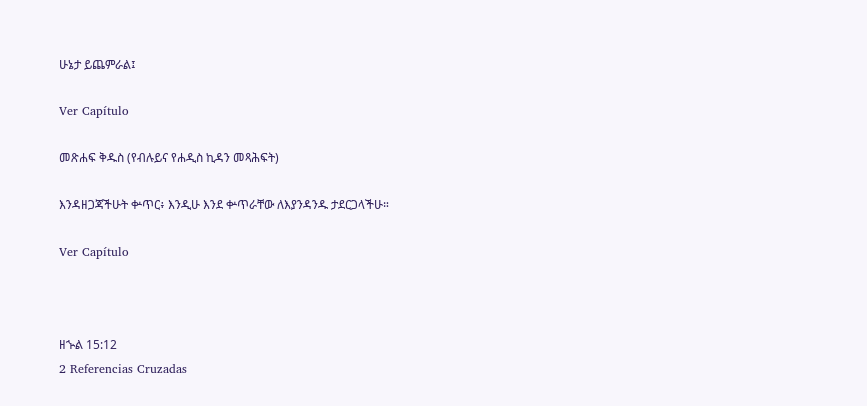ሁኔታ ይጨምራል፤

Ver Capítulo

መጽሐፍ ቅዱስ (የብሉይና የሐዲስ ኪዳን መጻሕፍት)

እንዳዘጋጃችሁት ቍጥር፥ እንዲሁ እንደ ቍጥራቸው ለእያንዳንዱ ታደርጋላችሁ።

Ver Capítulo



ዘኍል 15:12
2 Referencias Cruzadas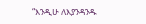“እንዲሁ ለእያንዳንዱ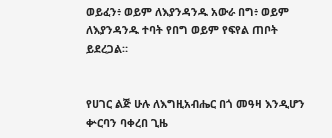ወይፈን፥ ወይም ለእያንዳንዱ አውራ በግ፥ ወይም ለእያንዳንዱ ተባት የበግ ወይም የፍየል ጠቦት ይደረጋል።


የሀገር ልጅ ሁሉ ለእግዚአብሔር በጎ መዓዛ እንዲሆን ቍርባን ባቀረበ ጊዜ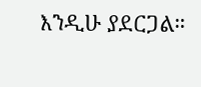እንዲሁ ያደርጋል።